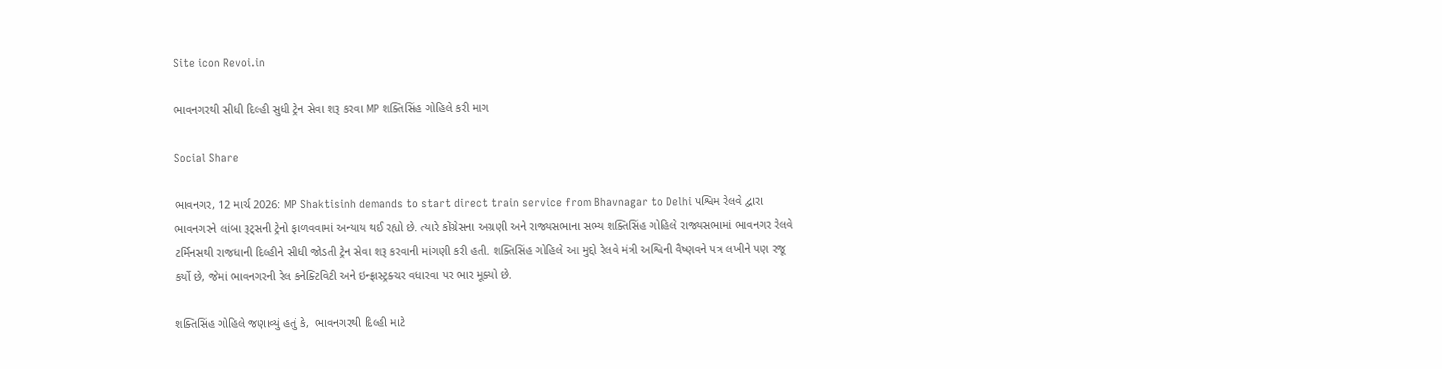Site icon Revoi.in

ભાવનગરથી સીધી દિલ્હી સુધી ટ્રેન સેવા શરૂ કરવા MP શક્તિસિંહ ગોહિલે કરી માગ

Social Share

ભાવનગર, 12 માર્ચ 2026: MP Shaktisinh demands to start direct train service from Bhavnagar to Delhi પશ્વિમ રેલવે દ્વારા ભાવનગરને લાંબા રૂટ્સની ટ્રેનો ફાળવવામાં અન્યાય થઈ રહ્યો છે. ત્યારે કોંગ્રેસના અગ્રણી અને રાજ્યસભાના સભ્ય શક્તિસિંહ ગોહિલે રાજ્યસભામાં ભાવનગર રેલવે ટર્મિનસથી રાજધાની દિલ્હીને સીધી જોડતી ટ્રેન સેવા શરૂ કરવાની માંગણી કરી હતી. શક્તિસિંહ ગોહિલે આ મુદ્દો રેલવે મંત્રી અશ્વિની વૈષ્ણવને પત્ર લખીને પણ રજૂ કર્યો છે, જેમાં ભાવનગરની રેલ કનેક્ટિવિટી અને ઇન્ફ્રાસ્ટ્રક્ચર વધારવા પર ભાર મૂક્યો છે.

શક્તિસિંહ ગોહિલે જણાવ્યું હતું કે,  ભાવનગરથી દિલ્હી માટે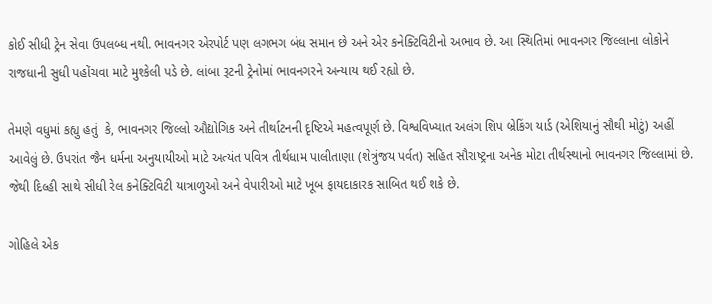કોઈ સીધી ટ્રેન સેવા ઉપલબ્ધ નથી. ભાવનગર એરપોર્ટ પણ લગભગ બંધ સમાન છે અને એર કનેક્ટિવિટીનો અભાવ છે. આ સ્થિતિમાં ભાવનગર જિલ્લાના લોકોને રાજધાની સુધી પહોંચવા માટે મુશ્કેલી પડે છે. લાંબા રૂટની ટ્રેનોમાં ભાવનગરને અન્યાય થઈ રહ્યો છે.

તેમણે વધુમાં કહ્યુ હતું  કે, ભાવનગર જિલ્લો ઔદ્યોગિક અને તીર્થાટનની દૃષ્ટિએ મહત્વપૂર્ણ છે. વિશ્વવિખ્યાત અલંગ શિપ બ્રેકિંગ યાર્ડ (એશિયાનું સૌથી મોટું) અહીં આવેલું છે. ઉપરાંત જૈન ધર્મના અનુયાયીઓ માટે અત્યંત પવિત્ર તીર્થધામ પાલીતાણા (શેત્રુંજય પર્વત) સહિત સૌરાષ્ટ્રના અનેક મોટા તીર્થસ્થાનો ભાવનગર જિલ્લામાં છે. જેથી દિલ્હી સાથે સીધી રેલ કનેક્ટિવિટી યાત્રાળુઓ અને વેપારીઓ માટે ખૂબ ફાયદાકારક સાબિત થઈ શકે છે.

ગોહિલે એક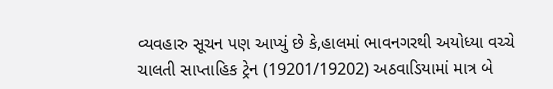વ્યવહારુ સૂચન પણ આપ્યું છે કે,હાલમાં ભાવનગરથી અયોધ્યા વચ્ચે ચાલતી સાપ્તાહિક ટ્રેન (19201/19202) અઠવાડિયામાં માત્ર બે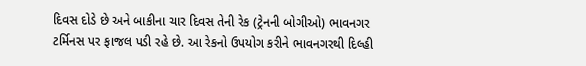દિવસ દોડે છે અને બાકીના ચાર દિવસ તેની રેક (ટ્રેનની બોગીઓ) ભાવનગર ટર્મિનસ પર ફાજલ પડી રહે છે. આ રેકનો ઉપયોગ કરીને ભાવનગરથી દિલ્હી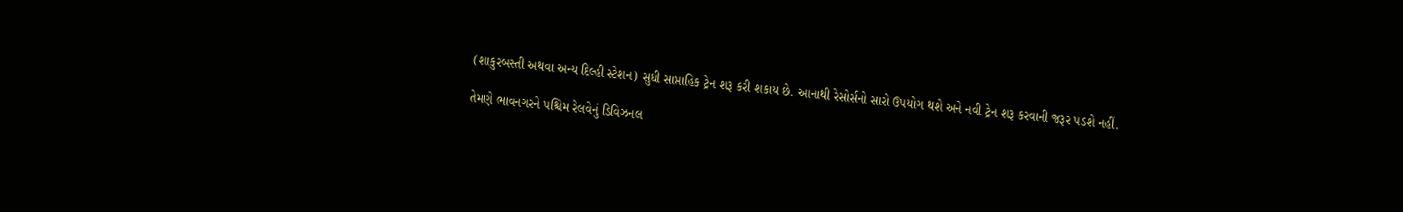(શાકુરબસ્તી અથવા અન્ય દિલ્હી સ્ટેશન) સુધી સાપ્તાહિક ટ્રેન શરૂ કરી શકાય છે. આનાથી રેસોર્સનો સારો ઉપયોગ થશે અને નવી ટ્રેન શરૂ કરવાની જરૂર પડશે નહીં.

તેમણે ભાવનગરને પશ્ચિમ રેલવેનું ડિવિઝનલ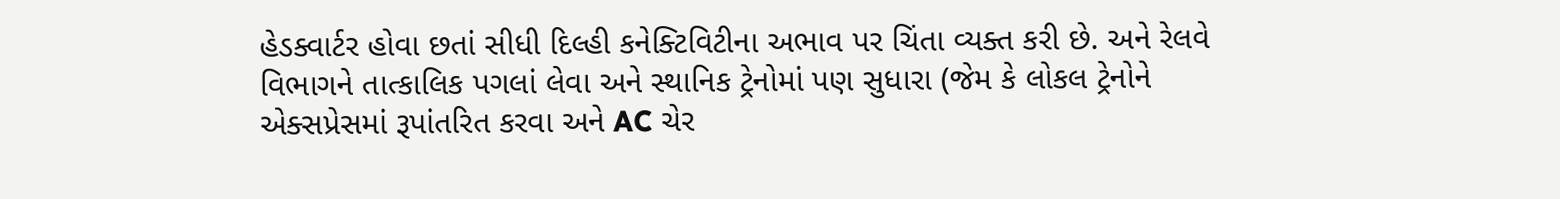હેડક્વાર્ટર હોવા છતાં સીધી દિલ્હી કનેક્ટિવિટીના અભાવ પર ચિંતા વ્યક્ત કરી છે. અને રેલવે વિભાગને તાત્કાલિક પગલાં લેવા અને સ્થાનિક ટ્રેનોમાં પણ સુધારા (જેમ કે લોકલ ટ્રેનોને એક્સપ્રેસમાં રૂપાંતરિત કરવા અને AC ચેર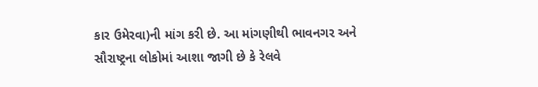કાર ઉમેરવા)ની માંગ કરી છે. આ માંગણીથી ભાવનગર અને સૌરાષ્ટ્રના લોકોમાં આશા જાગી છે કે રેલવે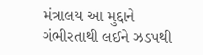મંત્રાલય આ મુદ્દાને ગંભીરતાથી લઈને ઝડપથી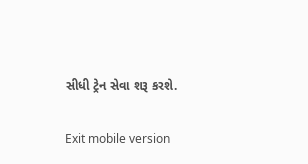સીધી ટ્રેન સેવા શરૂ કરશે.

Exit mobile version